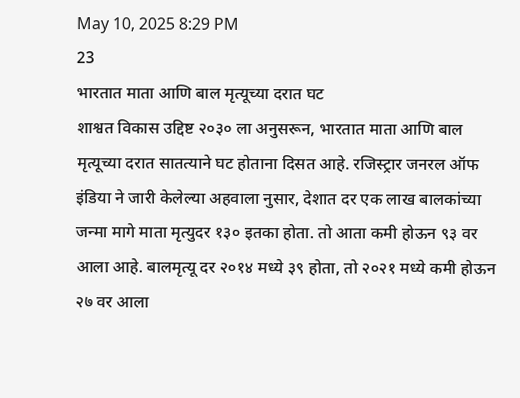May 10, 2025 8:29 PM
23
भारतात माता आणि बाल मृत्यूच्या दरात घट
शाश्वत विकास उद्दिष्ट २०३० ला अनुसरून, भारतात माता आणि बाल मृत्यूच्या दरात सातत्याने घट होताना दिसत आहे. रजिस्ट्रार जनरल ऑफ इंडिया ने जारी केलेल्या अहवाला नुसार, देशात दर एक लाख बालकांच्या जन्मा मागे माता मृत्युदर १३० इतका होता. तो आता कमी होऊन ९३ वर आला आहे. बालमृत्यू दर २०१४ मध्ये ३९ होता, तो २०२१ मध्ये कमी होऊन २७ वर आला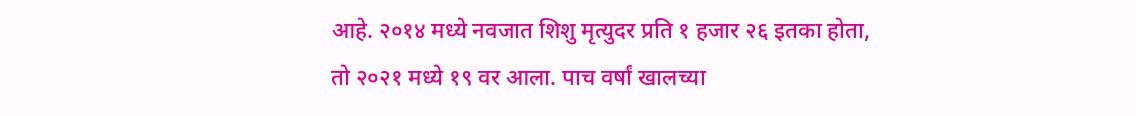आहे. २०१४ मध्ये नवजात शिशु मृत्युदर प्रति १ हजार २६ इतका होता, तो २०२१ मध्ये १९ वर आला. पाच वर्षां खालच्या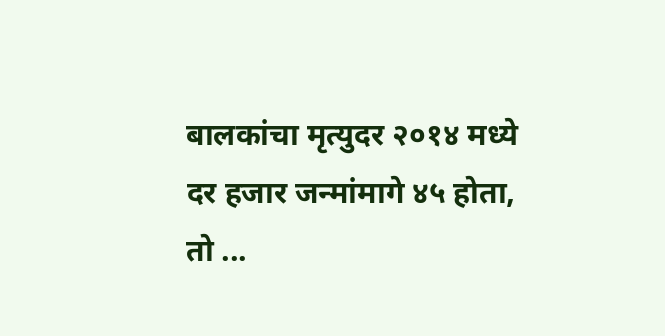बालकांचा मृत्युदर २०१४ मध्ये दर हजार जन्मांमागे ४५ होता, तो ...